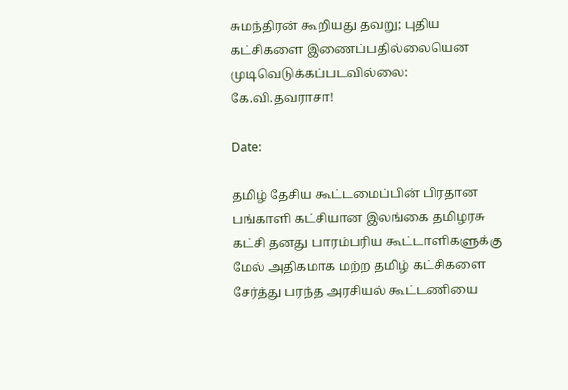சுமந்திரன் கூறியது தவறு; புதிய கட்சிகளை இணைப்பதில்லையென முடிவெடுக்கப்படவில்லை: கே.வி.தவராசா!

Date:

தமிழ் தேசிய கூட்டமைப்பின் பிரதான பங்காளி கட்சியான இலங்கை தமிழரசு கட்சி தனது பாரம்பரிய கூட்டாளிகளுக்கு மேல் அதிகமாக மற்ற தமிழ் கட்சிகளை சேர்த்து பரந்த அரசியல் கூட்டணியை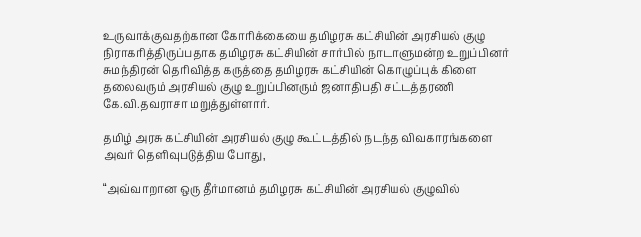உருவாக்குவதற்கான கோரிக்கையை தமிழரசு கட்சியின் அரசியல் குழு நிராகரித்திருப்பதாக தமிழரசு கட்சியின் சார்பில் நாடாளுமன்ற உறுப்பினர் சுமந்திரன் தெரிவித்த கருத்தை தமிழரசு கட்சியின் கொழுப்புக் கிளை தலைவரும் அரசியல் குழு உறுப்பினரும் ஜனாதிபதி சட்டத்தரணி கே.வி.தவராசா மறுத்துள்ளார்.

தமிழ் அரசு கட்சியின் அரசியல் குழு கூட்டத்தில் நடந்த விவகாரங்களை அவர் தெளிவுபடுத்திய போது,

“அவ்வாறான ஒரு தீர்மானம் தமிழரசு கட்சியின் அரசியல் குழுவில்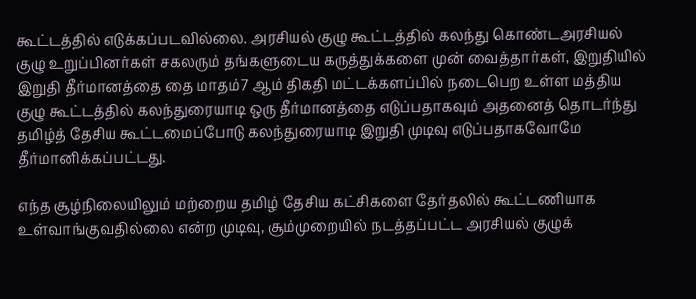கூட்டத்தில் எடுக்கப்படவில்லை. அரசியல் குழு கூட்டத்தில் கலந்து கொண்டஅரசியல் குழு உறுப்பினர்கள் சகலரும் தங்களுடைய கருத்துக்களை முன் வைத்தார்கள், இறுதியில் இறுதி தீர்மானத்தை தை மாதம்7 ஆம் திகதி மட்டக்களப்பில் நடைபெற உள்ள மத்திய குழு கூட்டத்தில் கலந்துரையாடி ஒரு தீர்மானத்தை எடுப்பதாகவும் அதனைத் தொடர்ந்து தமிழ்த் தேசிய கூட்டமைப்போடு கலந்துரையாடி இறுதி முடிவு எடுப்பதாகவோமே தீர்மானிக்கப்பட்டது.

எந்த சூழ்நிலையிலும் மற்றைய தமிழ் தேசிய கட்சிகளை தேர்தலில் கூட்டணியாக உள்வாங்குவதில்லை என்ற முடிவு, சூம்முறையில் நடத்தப்பட்ட அரசியல் குழுக்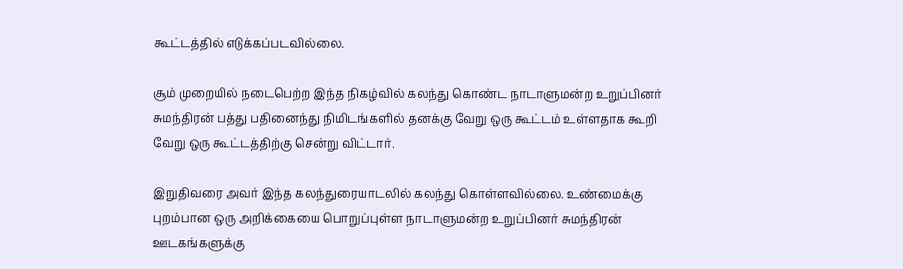கூட்டத்தில் எடுக்கப்படவில்லை.

சூம் முறையில் நடைபெற்ற இந்த நிகழ்வில் கலந்து கொண்ட நாடாளுமன்ற உறுப்பினர் சுமந்திரன் பத்து பதினைந்து நிமிடங்களில் தனக்கு வேறு ஒரு கூட்டம் உள்ளதாக கூறி வேறு ஒரு கூட்டத்திற்கு சென்று விட்டார்.

இறுதிவரை அவர் இந்த கலந்துரையாடலில் கலந்து கொள்ளவில்லை. உண்மைக்கு புறம்பான ஒரு அறிக்கையை பொறுப்புள்ள நாடாளுமன்ற உறுப்பினர் சுமந்திரன் ஊடகங்களுக்கு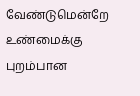வேண்டுமென்றே உண்மைக்கு புறம்பான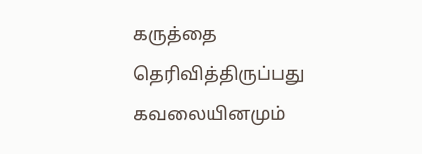கருத்தை தெரிவித்திருப்பது கவலையினமும்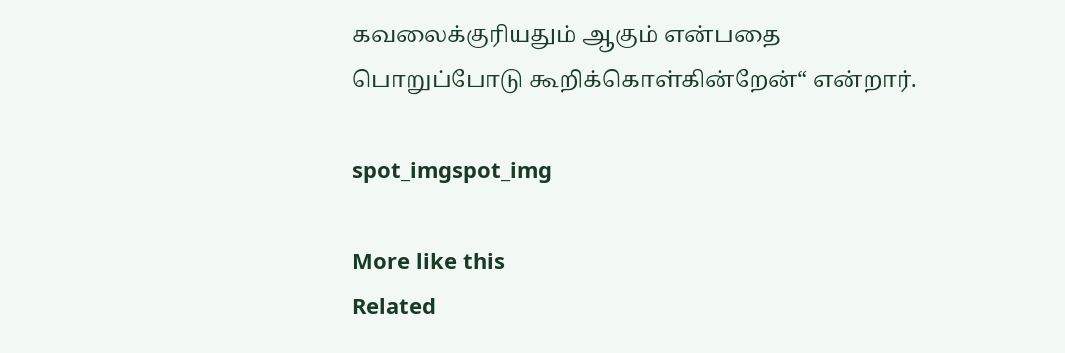கவலைக்குரியதும் ஆகும் என்பதை பொறுப்போடு கூறிக்கொள்கின்றேன்“ என்றார்.

spot_imgspot_img

More like this
Related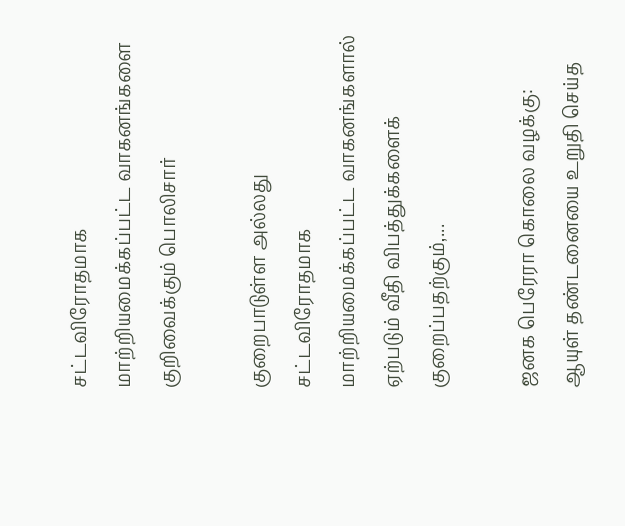சட்டவிரோதமாக மாற்றியமைக்கப்பட்ட வாகனங்களை குறிவைக்கும் பொலிசார்

குறைபாடுள்ள அல்லது சட்டவிரோதமாக மாற்றியமைக்கப்பட்ட வாகனங்களால் ஏற்படும் வீதி விபத்துக்களைக் குறைப்பதற்கும்,...

ஜனக பெரேரா கொலை வழக்கு: ஆயுள் தண்டனையை உறுதி செய்த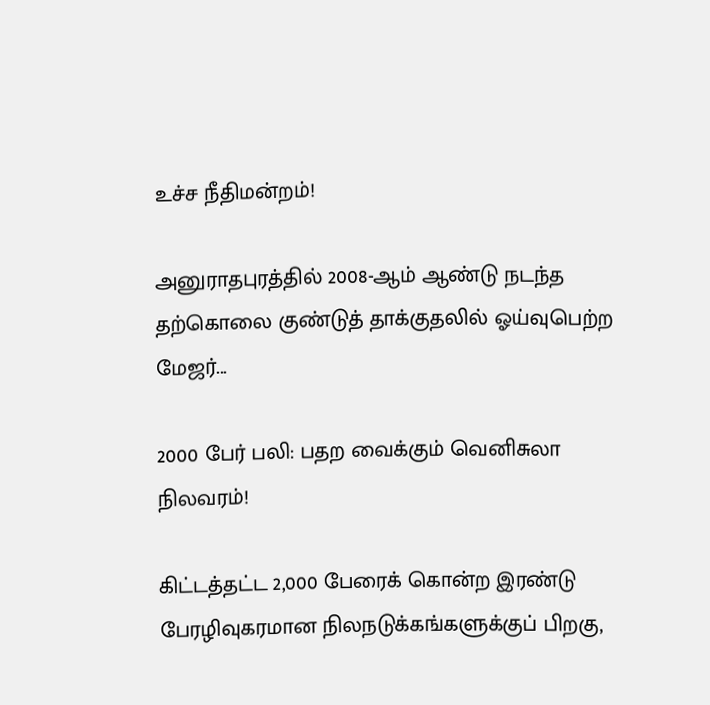உச்ச நீதிமன்றம்!

அனுராதபுரத்தில் 2008-ஆம் ஆண்டு நடந்த தற்கொலை குண்டுத் தாக்குதலில் ஓய்வுபெற்ற மேஜர்...

2000 பேர் பலி: பதற வைக்கும் வெனிசுலா நிலவரம்!

கிட்டத்தட்ட 2,000 பேரைக் கொன்ற இரண்டு பேரழிவுகரமான நிலநடுக்கங்களுக்குப் பிறகு,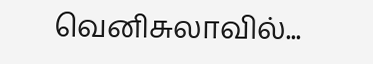வெனிசுலாவில்...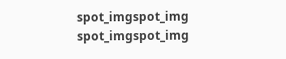spot_imgspot_img
spot_imgspot_img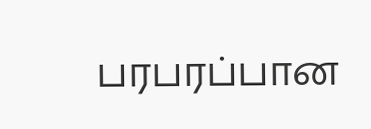பரபரப்பான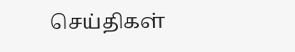செய்திகள்